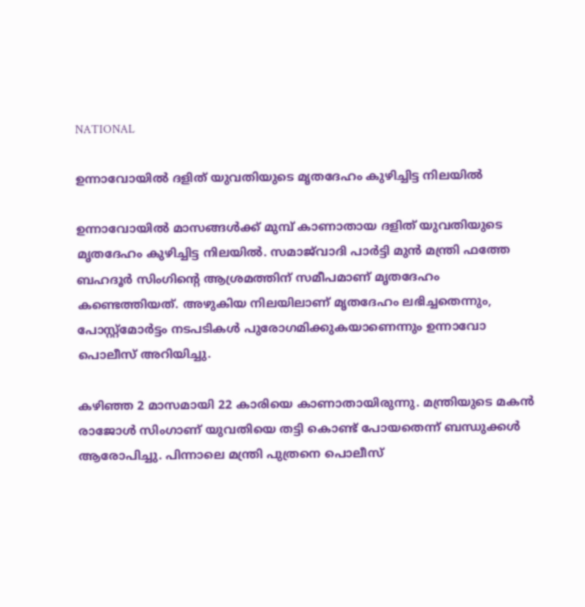NATIONAL

ഉന്നാവോയിൽ ദളിത് യുവതിയുടെ മൃതദേഹം കുഴിച്ചിട്ട നിലയിൽ

ഉന്നാവോയിൽ മാസങ്ങൾക്ക് മുമ്പ് കാണാതായ ദളിത് യുവതിയുടെ മൃതദേഹം കുഴിച്ചിട്ട നിലയിൽ. സമാജ്‌വാദി പാർട്ടി മുൻ മന്ത്രി ഫത്തേ ബഹദൂർ സിംഗിൻ്റെ ആശ്രമത്തിന് സമീപമാണ് മൃതദേഹം കണ്ടെത്തിയത്. അഴുകിയ നിലയിലാണ് മൃതദേഹം ലഭിച്ചതെന്നും, പോസ്റ്റ്‌മോർട്ടം നടപടികൾ പുരോഗമിക്കുകയാണെന്നും ഉന്നാവോ പൊലീസ് അറിയിച്ചു.

കഴിഞ്ഞ 2 മാസമായി 22 കാരിയെ കാണാതായിരുന്നു. മന്ത്രിയുടെ മകൻ രാജോൾ സിംഗാണ് യുവതിയെ തട്ടി കൊണ്ട് പോയതെന്ന് ബന്ധുക്കൾ ആരോപിച്ചു. പിന്നാലെ മന്ത്രി പുത്രനെ പൊലീസ്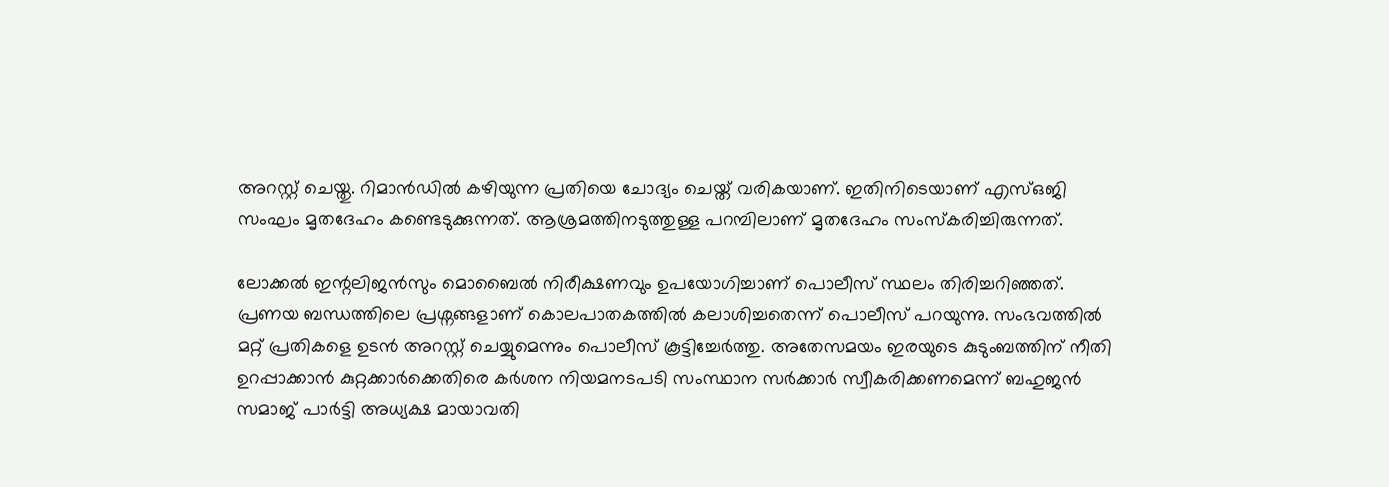അറസ്റ്റ് ചെയ്തു. റിമാൻഡിൽ കഴിയുന്ന പ്രതിയെ ചോദ്യം ചെയ്ത് വരികയാണ്. ഇതിനിടെയാണ് എസ്ഒജി സംഘം മൃതദേഹം കണ്ടെടുക്കുന്നത്. ആശ്രമത്തിനടുത്തുള്ള പറമ്പിലാണ് മൃതദേഹം സംസ്കരിച്ചിരുന്നത്.

ലോക്കൽ ഇന്റലിജൻസും മൊബൈൽ നിരീക്ഷണവും ഉപയോഗിച്ചാണ് പൊലീസ് സ്ഥലം തിരിച്ചറിഞ്ഞത്. പ്രണയ ബന്ധത്തിലെ പ്രശ്നങ്ങളാണ് കൊലപാതകത്തിൽ കലാശിച്ചതെന്ന് പൊലീസ് പറയുന്നു. സംഭവത്തിൽ മറ്റ് പ്രതികളെ ഉടൻ അറസ്റ്റ് ചെയ്യുമെന്നും പൊലീസ് കൂട്ടിച്ചേർത്തു. അതേസമയം ഇരയുടെ കുടുംബത്തിന് നീതി ഉറപ്പാക്കാൻ കുറ്റക്കാർക്കെതിരെ കർശന നിയമനടപടി സംസ്ഥാന സർക്കാർ സ്വീകരിക്കണമെന്ന് ബഹുജൻ സമാജ് പാർട്ടി അധ്യക്ഷ മായാവതി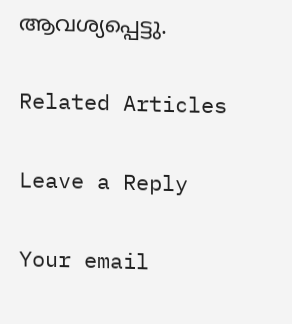ആവശ്യപ്പെട്ടു.

Related Articles

Leave a Reply

Your email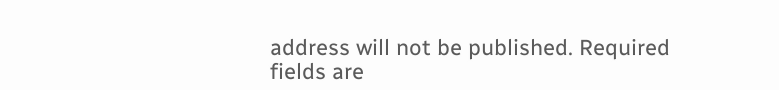address will not be published. Required fields are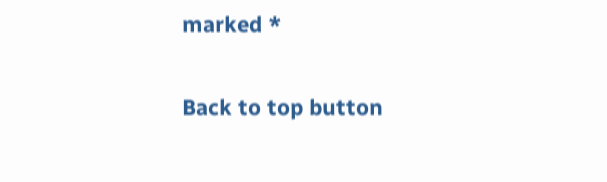marked *

Back to top button